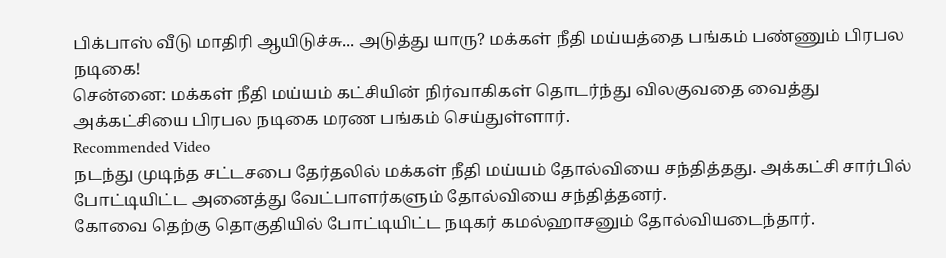பிக்பாஸ் வீடு மாதிரி ஆயிடுச்சு... அடுத்து யாரு? மக்கள் நீதி மய்யத்தை பங்கம் பண்ணும் பிரபல நடிகை!
சென்னை: மக்கள் நீதி மய்யம் கட்சியின் நிர்வாகிகள் தொடர்ந்து விலகுவதை வைத்து அக்கட்சியை பிரபல நடிகை மரண பங்கம் செய்துள்ளார்.
Recommended Video
நடந்து முடிந்த சட்டசபை தேர்தலில் மக்கள் நீதி மய்யம் தோல்வியை சந்தித்தது. அக்கட்சி சார்பில் போட்டியிட்ட அனைத்து வேட்பாளர்களும் தோல்வியை சந்தித்தனர்.
கோவை தெற்கு தொகுதியில் போட்டியிட்ட நடிகர் கமல்ஹாசனும் தோல்வியடைந்தார்.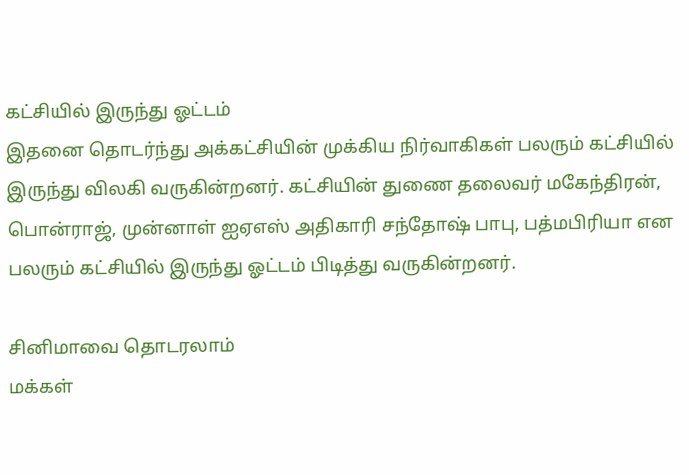கட்சியில் இருந்து ஓட்டம்
இதனை தொடர்ந்து அக்கட்சியின் முக்கிய நிர்வாகிகள் பலரும் கட்சியில் இருந்து விலகி வருகின்றனர். கட்சியின் துணை தலைவர் மகேந்திரன், பொன்ராஜ், முன்னாள் ஐஏஎஸ் அதிகாரி சந்தோஷ் பாபு, பத்மபிரியா என பலரும் கட்சியில் இருந்து ஓட்டம் பிடித்து வருகின்றனர்.

சினிமாவை தொடரலாம்
மக்கள்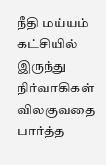நீதி மய்யம் கட்சியில் இருந்து நிர்வாகிகள் விலகுவதை பார்த்த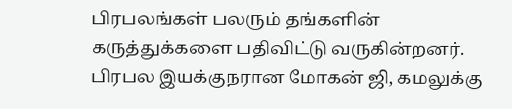பிரபலங்கள் பலரும் தங்களின் கருத்துக்களை பதிவிட்டு வருகின்றனர். பிரபல இயக்குநரான மோகன் ஜி, கமலுக்கு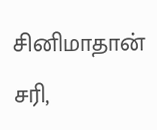சினிமாதான் சரி,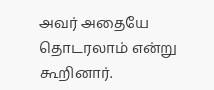அவர் அதையே தொடரலாம் என்று கூறினார்.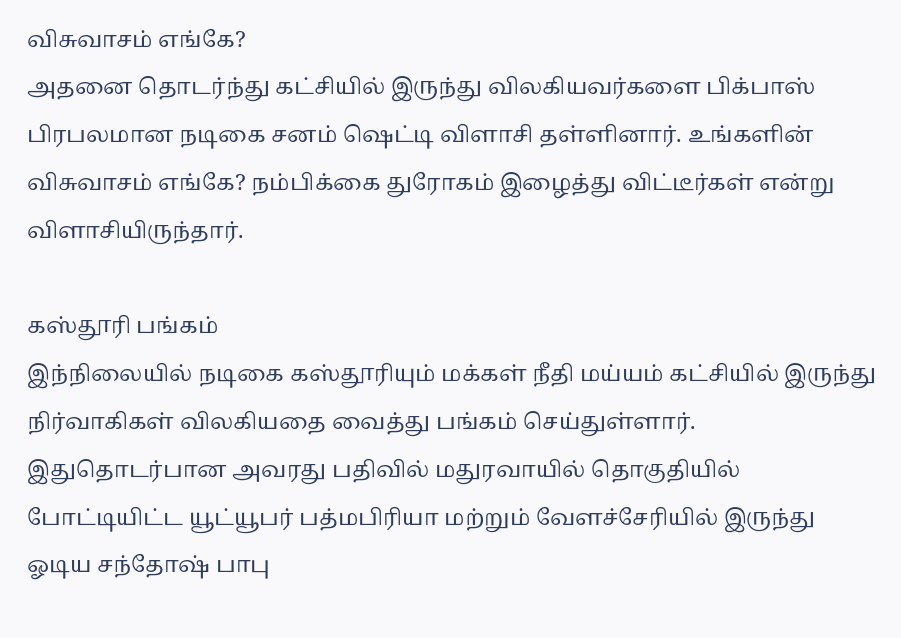விசுவாசம் எங்கே?
அதனை தொடர்ந்து கட்சியில் இருந்து விலகியவர்களை பிக்பாஸ் பிரபலமான நடிகை சனம் ஷெட்டி விளாசி தள்ளினார். உங்களின் விசுவாசம் எங்கே? நம்பிக்கை துரோகம் இழைத்து விட்டீர்கள் என்று விளாசியிருந்தார்.

கஸ்தூரி பங்கம்
இந்நிலையில் நடிகை கஸ்தூரியும் மக்கள் நீதி மய்யம் கட்சியில் இருந்து நிர்வாகிகள் விலகியதை வைத்து பங்கம் செய்துள்ளார். இதுதொடர்பான அவரது பதிவில் மதுரவாயில் தொகுதியில் போட்டியிட்ட யூட்யூபர் பத்மபிரியா மற்றும் வேளச்சேரியில் இருந்து ஓடிய சந்தோஷ் பாபு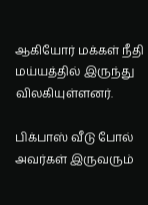ஆகியோர் மக்கள் நீதி மய்யத்தில் இருந்து விலகியுள்ளனர்.

பிக்பாஸ் வீடு போல்
அவர்கள் இருவரும்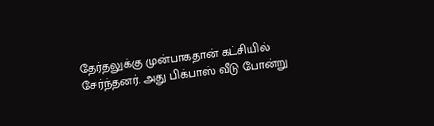தேர்தலுக்கு முன்பாகதான் கட்சியில் சேர்ந்தனர். அது பிக்பாஸ் வீடு போன்று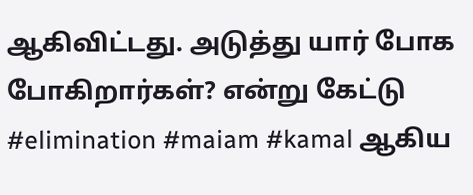ஆகிவிட்டது. அடுத்து யார் போக போகிறார்கள்? என்று கேட்டு #elimination #maiam #kamal ஆகிய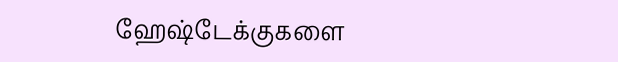ஹேஷ்டேக்குகளை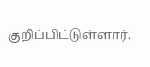குறிப்பிட்டுள்ளார்.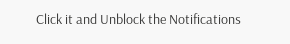Click it and Unblock the Notifications